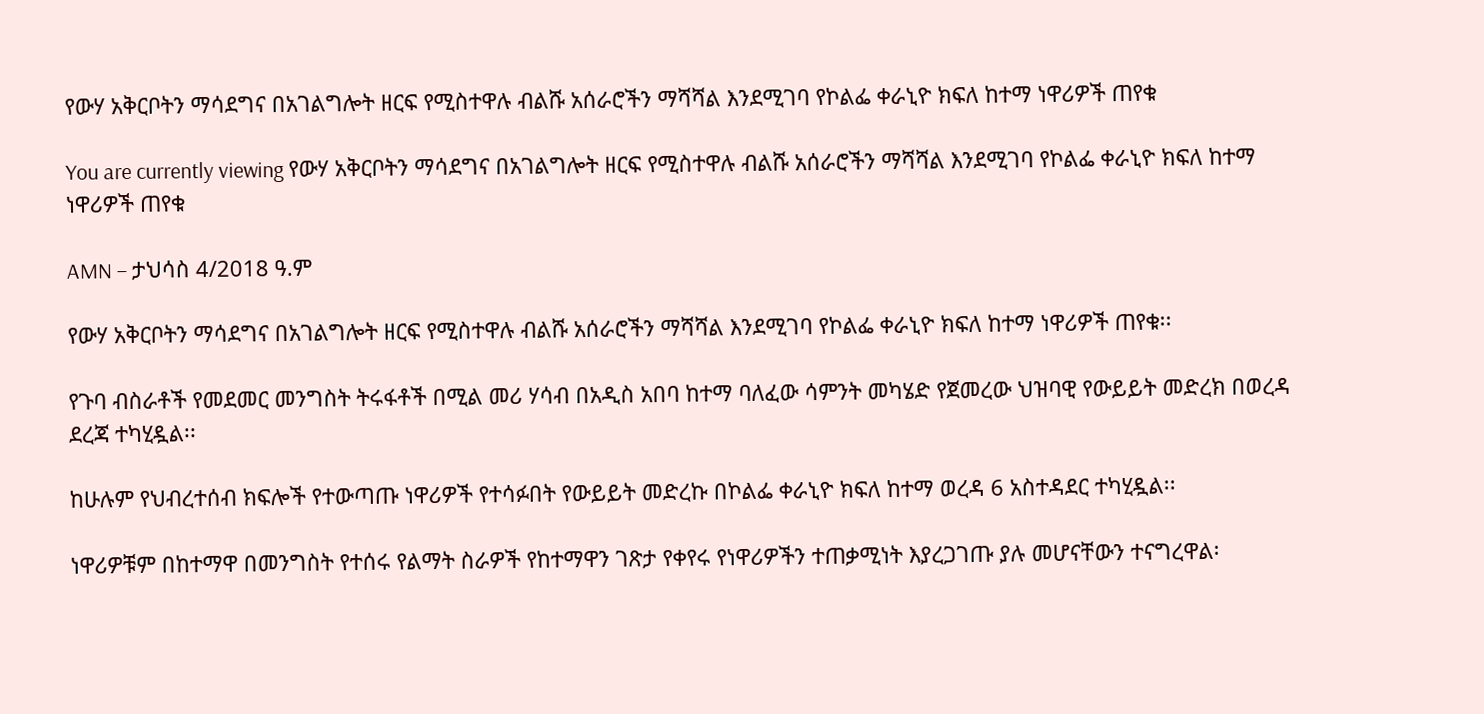የውሃ አቅርቦትን ማሳደግና በአገልግሎት ዘርፍ የሚስተዋሉ ብልሹ አሰራሮችን ማሻሻል እንደሚገባ የኮልፌ ቀራኒዮ ክፍለ ከተማ ነዋሪዎች ጠየቁ

You are currently viewing የውሃ አቅርቦትን ማሳደግና በአገልግሎት ዘርፍ የሚስተዋሉ ብልሹ አሰራሮችን ማሻሻል እንደሚገባ የኮልፌ ቀራኒዮ ክፍለ ከተማ ነዋሪዎች ጠየቁ

AMN – ታህሳስ 4/2018 ዓ.ም

የውሃ አቅርቦትን ማሳደግና በአገልግሎት ዘርፍ የሚስተዋሉ ብልሹ አሰራሮችን ማሻሻል እንደሚገባ የኮልፌ ቀራኒዮ ክፍለ ከተማ ነዋሪዎች ጠየቁ፡፡

የጉባ ብስራቶች የመደመር መንግስት ትሩፋቶች በሚል መሪ ሃሳብ በአዲስ አበባ ከተማ ባለፈው ሳምንት መካሄድ የጀመረው ህዝባዊ የውይይት መድረክ በወረዳ ደረጃ ተካሂዷል፡፡

ከሁሉም የህብረተሰብ ክፍሎች የተውጣጡ ነዋሪዎች የተሳፉበት የውይይት መድረኩ በኮልፌ ቀራኒዮ ክፍለ ከተማ ወረዳ 6 አስተዳደር ተካሂዷል፡፡

ነዋሪዎቹም በከተማዋ በመንግስት የተሰሩ የልማት ስራዎች የከተማዋን ገጽታ የቀየሩ የነዋሪዎችን ተጠቃሚነት እያረጋገጡ ያሉ መሆናቸውን ተናግረዋል፡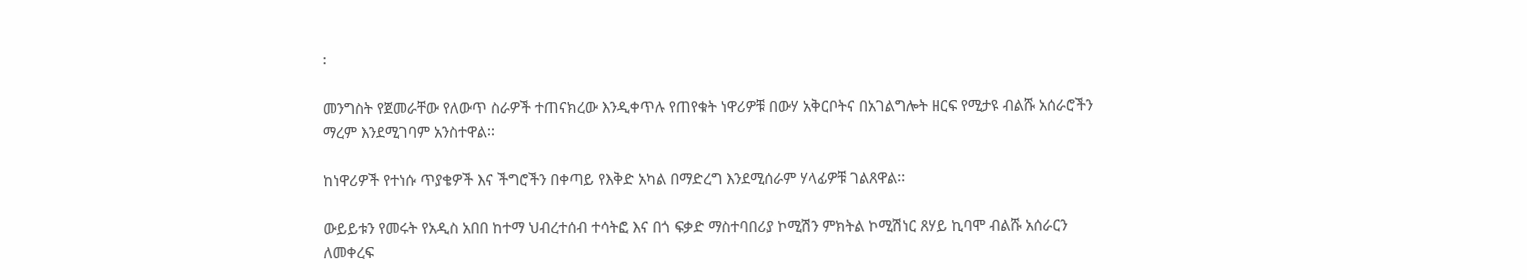፡

መንግስት የጀመራቸው የለውጥ ስራዎች ተጠናክረው እንዲቀጥሉ የጠየቁት ነዋሪዎቹ በውሃ አቅርቦትና በአገልግሎት ዘርፍ የሚታዩ ብልሹ አሰራሮችን ማረም እንደሚገባም አንስተዋል፡፡

ከነዋሪዎች የተነሱ ጥያቄዎች እና ችግሮችን በቀጣይ የእቅድ አካል በማድረግ እንደሚሰራም ሃላፊዎቹ ገልጸዋል፡፡

ውይይቱን የመሩት የአዲስ አበበ ከተማ ህብረተሰብ ተሳትፎ እና በጎ ፍቃድ ማስተባበሪያ ኮሚሽን ምክትል ኮሚሽነር ጸሃይ ኪባሞ ብልሹ አሰራርን ለመቀረፍ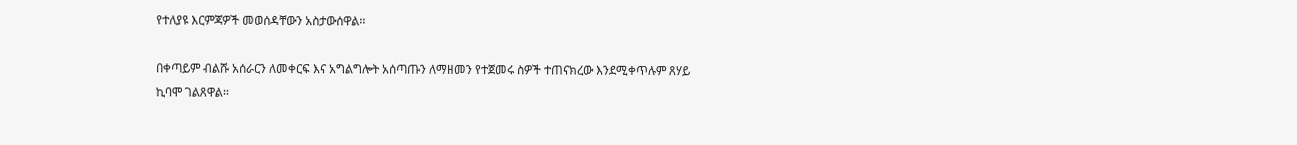የተለያዩ እርምጃዎች መወሰዳቸውን አስታውሰዋል፡፡

በቀጣይም ብልሹ አሰራርን ለመቀርፍ እና አግልግሎት አሰጣጡን ለማዘመን የተጀመሩ ስዎች ተጠናክረው እንደሚቀጥሉም ጸሃይ ኪባሞ ገልጸዋል፡፡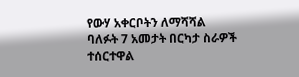የውሃ አቀርቦትን ለማሻሻል ባለፉት 7 አመታት በርካታ ስራዎች ተሰርተዋል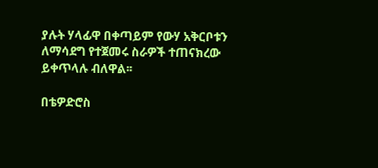ያሉት ሃላፊዋ በቀጣይም የውሃ አቅርቦቱን ለማሳደግ የተጀመሩ ስራዎች ተጠናክረው ይቀጥላሉ ብለዋል፡፡

በቴዎድሮስ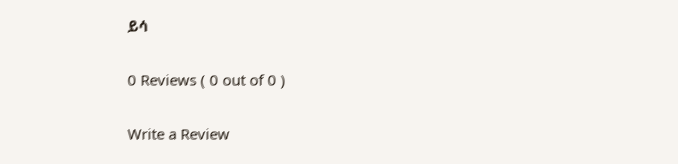ይሳ

0 Reviews ( 0 out of 0 )

Write a Review